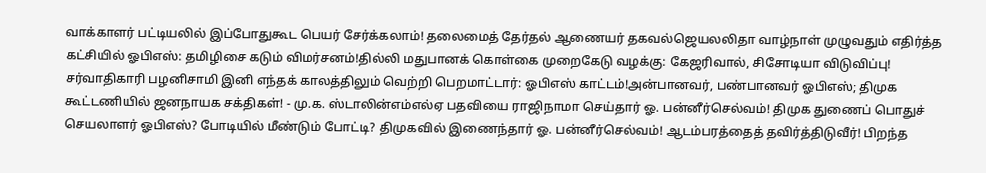வாக்காளர் பட்டியலில் இப்போதுகூட பெயர் சேர்க்கலாம்! தலைமைத் தேர்தல் ஆணையர் தகவல்ஜெயலலிதா வாழ்நாள் முழுவதும் எதிர்த்த கட்சியில் ஓபிஎஸ்: தமிழிசை கடும் விமர்சனம்!தில்லி மதுபானக் கொள்கை முறைகேடு வழக்கு: கேஜரிவால், சிசோடியா விடுவிப்பு! சர்வாதிகாரி பழனிசாமி இனி எந்தக் காலத்திலும் வெற்றி பெறமாட்டார்: ஓபிஎஸ் காட்டம்!அன்பானவர், பண்பானவர் ஓபிஎஸ்; திமுக கூட்டணியில் ஜனநாயக சக்திகள்! - மு.க. ஸ்டாலின்எம்எல்ஏ பதவியை ராஜிநாமா செய்தார் ஓ. பன்னீர்செல்வம்! திமுக துணைப் பொதுச் செயலாளர் ஓபிஎஸ்? போடியில் மீண்டும் போட்டி? திமுகவில் இணைந்தார் ஓ. பன்னீர்செல்வம்! ஆடம்பரத்தைத் தவிர்த்திடுவீர்! பிறந்த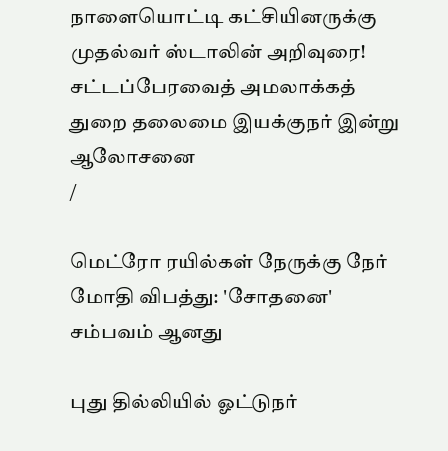நாளையொட்டி கட்சியினருக்கு முதல்வர் ஸ்டாலின் அறிவுரை! சட்டப்பேரவைத் அமலாக்கத் துறை தலைமை இயக்குநர் இன்று ஆலோசனை
/

மெட்ரோ ரயில்கள் நேருக்கு நேர் மோதி விபத்து: 'சோதனை' சம்பவம் ஆனது

புது தில்லியில் ஓட்டுநர்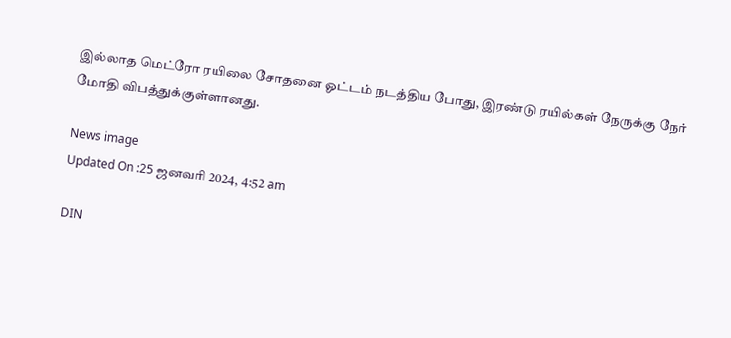இல்லாத மெட்ரோ ரயிலை சோதனை ஓட்டம் நடத்திய போது, இரண்டு ரயில்கள் நேருக்கு நேர் மோதி விபத்துக்குள்ளானது.

News image
Updated On :25 ஜனவரி 2024, 4:52 am

DIN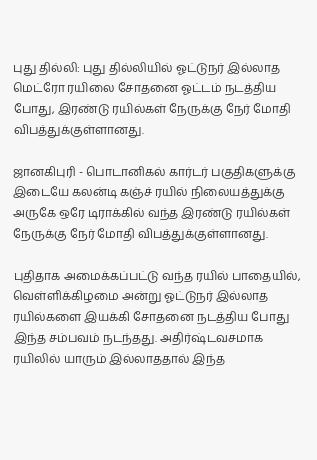புது தில்லி: புது தில்லியில் ஓட்டுநர் இல்லாத மெட்ரோ ரயிலை சோதனை ஓட்டம் நடத்திய போது, இரண்டு ரயில்கள் நேருக்கு நேர் மோதி விபத்துக்குள்ளானது.

ஜானகிபுரி - பொடானிகல் கார்டர் பகுதிகளுக்கு இடையே கலன்டி கஞ்ச் ரயில் நிலையத்துக்கு அருகே ஒரே டிராக்கில் வந்த இரண்டு ரயில்கள் நேருக்கு நேர் மோதி விபத்துக்குள்ளானது.

புதிதாக அமைக்கப்பட்டு வந்த ரயில் பாதையில், வெள்ளிக்கிழமை அன்று ஓட்டுநர் இல்லாத ரயில்களை இயக்கி சோதனை நடத்திய போது இந்த சம்பவம் நடந்தது. அதிர்ஷ்டவசமாக ரயிலில் யாரும் இல்லாததால் இந்த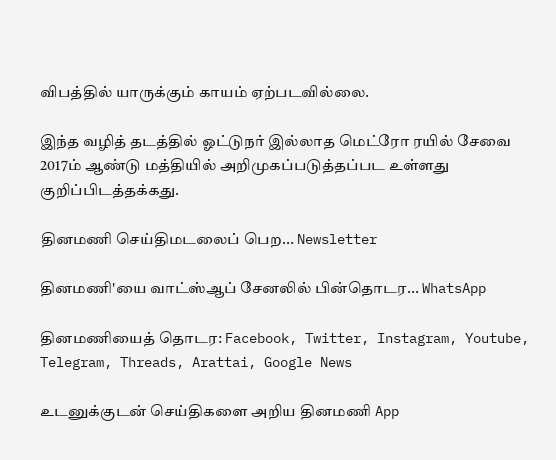விபத்தில் யாருக்கும் காயம் ஏற்படவில்லை.

இந்த வழித் தடத்தில் ஓட்டுநர் இல்லாத மெட்ரோ ரயில் சேவை 2017ம் ஆண்டு மத்தியில் அறிமுகப்படுத்தப்பட உள்ளது குறிப்பிடத்தக்கது.

தினமணி செய்திமடலைப் பெற... Newsletter

தினமணி'யை வாட்ஸ்ஆப் சேனலில் பின்தொடர... WhatsApp

தினமணியைத் தொடர: Facebook, Twitter, Instagram, Youtube, Telegram, Threads, Arattai, Google News

உடனுக்குடன் செய்திகளை அறிய தினமணி App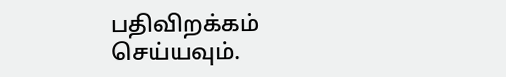பதிவிறக்கம் செய்யவும்.